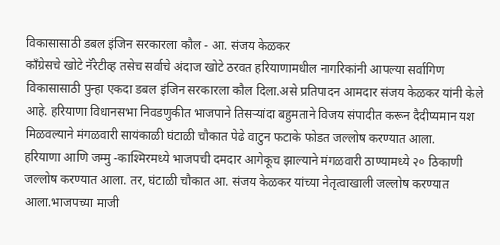विकासासाठी डबल इंजिन सरकारला कौल - आ. संजय केळकर
काँग्रेसचे खोटे नॅरेटीव्ह तसेच सर्वाचे अंदाज खोटे ठरवत हरियाणामधील नागरिकांनी आपल्या सर्वागिण विकासासाठी पुन्हा एकदा डबल इंजिन सरकारला कौल दिला.असे प्रतिपादन आमदार संजय केळकर यांनी केले आहे. हरियाणा विधानसभा निवडणुकीत भाजपाने तिसऱ्यांदा बहुमताने विजय संपादीत करून दैदीप्यमान यश मिळवल्याने मंगळवारी सायंकाळी घंटाळी चौकात पेढे वाटुन फटाके फोडत जल्लोष करण्यात आला.
हरियाणा आणि जम्मु -काश्मिरमध्ये भाजपची दमदार आगेकूच झाल्याने मंगळवारी ठाण्यामध्ये २० ठिकाणी जल्लोष करण्यात आला. तर, घंटाळी चौकात आ. संजय केळकर यांच्या नेतृत्वाखाली जल्लोष करण्यात आला.भाजपच्या माजी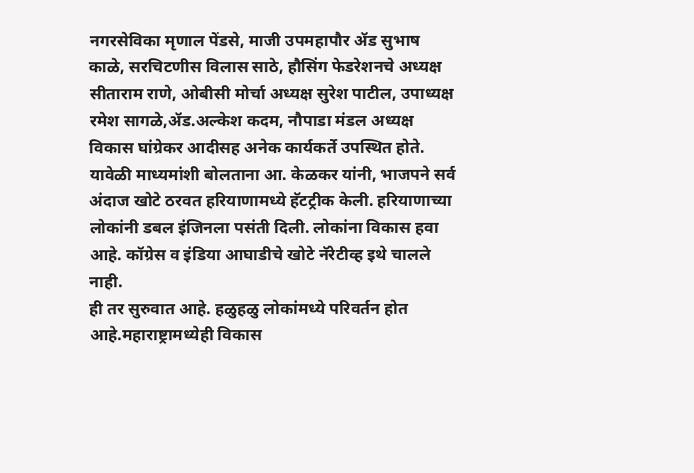नगरसेविका मृणाल पेंडसे, माजी उपमहापौर ॲड सुभाष काळे, सरचिटणीस विलास साठे, हौसिंग फेडरेशनचे अध्यक्ष सीताराम राणे, ओबीसी मोर्चा अध्यक्ष सुरेश पाटील, उपाध्यक्ष रमेश सागळे,ॲड.अल्केश कदम, नौपाडा मंडल अध्यक्ष विकास घांग्रेकर आदीसह अनेक कार्यकर्ते उपस्थित होते. यावेळी माध्यमांशी बोलताना आ. केळकर यांनी, भाजपने सर्व अंदाज खोटे ठरवत हरियाणामध्ये हॅटट्रीक केली. हरियाणाच्या लोकांनी डबल इंजिनला पसंती दिली. लोकांना विकास हवा आहे. कॉग्रेस व इंडिया आघाडीचे खोटे नॅरेटीव्ह इथे चालले नाही.
ही तर सुरुवात आहे. हळुहळु लोकांमध्ये परिवर्तन होत आहे.महाराष्ट्रामध्येही विकास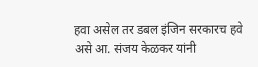हवा असेल तर डबल इंजिन सरकारच हवे असे आ. संजय केळकर यांनी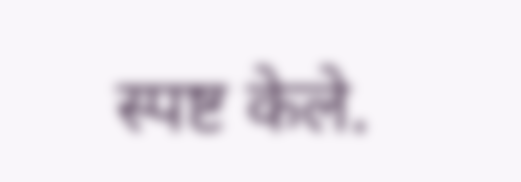स्पष्ट केले.